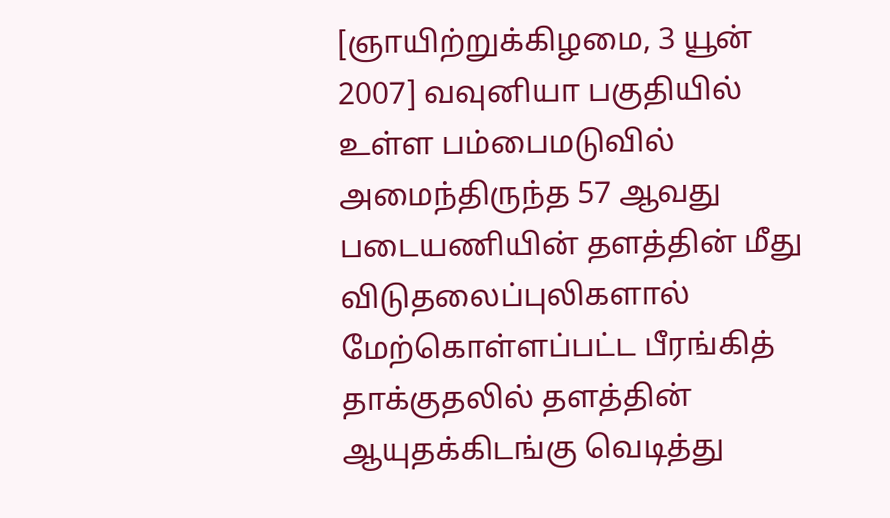[ஞாயிற்றுக்கிழமை, 3 யூன் 2007] வவுனியா பகுதியில் உள்ள பம்பைமடுவில் அமைந்திருந்த 57 ஆவது படையணியின் தளத்தின் மீது விடுதலைப்புலிகளால் மேற்கொள்ளப்பட்ட பீரங்கித் தாக்குதலில் தளத்தின் ஆயுதக்கிடங்கு வெடித்து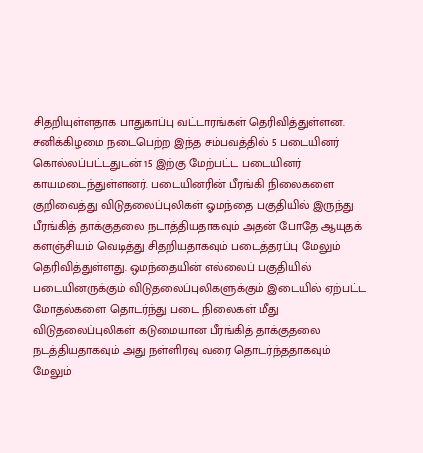சிதறியுள்ளதாக பாதுகாப்பு வட்டாரங்கள் தெரிவித்துள்ளன. சனிக்கிழமை நடைபெற்ற இந்த சம்பவத்தில் 5 படையினர் கொல்லப்பட்டதுடன் 15 இற்கு மேற்பட்ட படையினர் காயமடைந்துள்ளனர். படையினரின் பீரங்கி நிலைகளை குறிவைத்து விடுதலைப்புலிகள் ஓமந்தை பகுதியில் இருந்து பீரங்கித் தாக்குதலை நடாத்தியதாகவும் அதன் போதே ஆயுதக் களஞ்சியம் வெடித்து சிதறியதாகவும் படைத்தரப்பு மேலும் தெரிவித்துள்ளது. ஒமந்தையின் எல்லைப் பகுதியில் படையினருக்கும் விடுதலைப்புலிகளுக்கும் இடையில் ஏற்பட்ட மோதல்களை தொடர்ந்து படை நிலைகள் மீது விடுதலைப்புலிகள் கடுமையான பீரங்கித் தாக்குதலை நடத்தியதாகவும் அது நள்ளிரவு வரை தொடர்ந்ததாகவும் மேலும்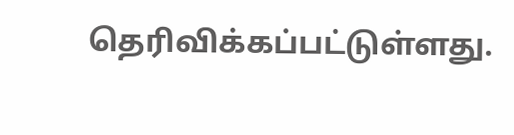தெரிவிக்கப்பட்டுள்ளது.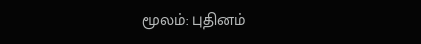மூலம்: புதினம்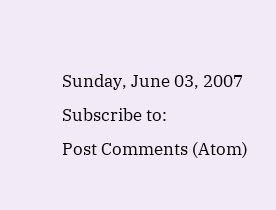Sunday, June 03, 2007
Subscribe to:
Post Comments (Atom)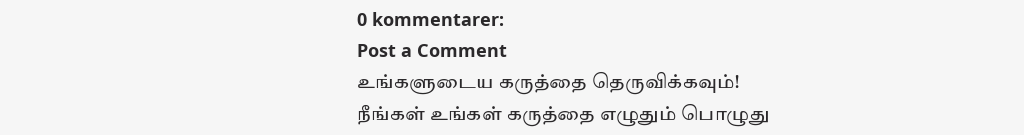0 kommentarer:
Post a Comment
உங்களுடைய கருத்தை தெருவிக்கவும்!
நீங்கள் உங்கள் கருத்தை எழுதும் பொழுது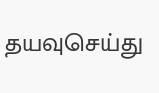தயவுசெய்து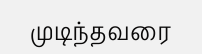முடிந்தவரை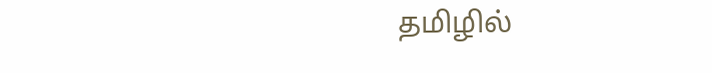தமிழில்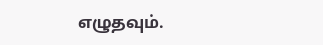எழுதவும்.